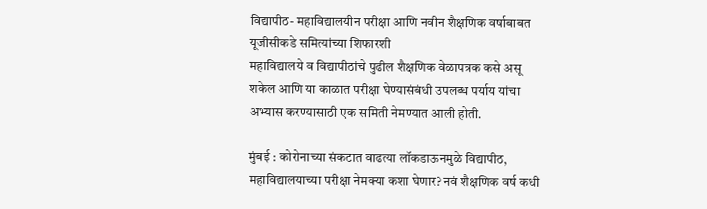विद्यापीठ- महाविद्यालयीन परीक्षा आणि नवीन शैक्षणिक वर्षाबाबत यूजीसीकडे समित्यांच्या शिफारशी
महाविद्यालये व विद्यापीठांचे पुढील शैक्षणिक वेळापत्रक कसे असू शकेल आणि या काळात परीक्षा घेण्यासंबंधी उपलब्ध पर्याय यांचा अभ्यास करण्यासाठी एक समिती नेमण्यात आली होती.

मुंबई : कोरोनाच्या संकटात वाढत्या लॉकडाऊनमुळे विद्यापीठ, महाविद्यालयाच्या परीक्षा नेमक्या कशा घेणार? नवं शैक्षणिक वर्ष कधी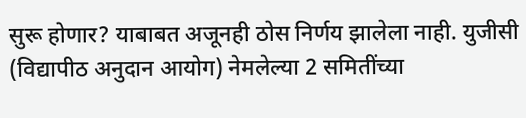सुरू होणार? याबाबत अजूनही ठोस निर्णय झालेला नाही. युजीसी (विद्यापीठ अनुदान आयोग) नेमलेल्या 2 समितींच्या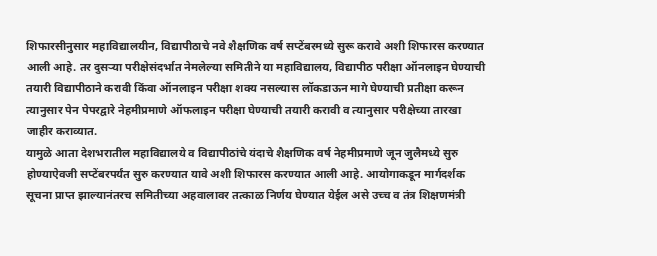शिफारसीनुसार महाविद्यालयीन, विद्यापीठाचे नवे शैक्षणिक वर्ष सप्टेंबरमध्ये सुरू करावे अशी शिफारस करण्यात आली आहे. तर दुसऱ्या परीक्षेसंदर्भात नेमलेल्या समितीने या महाविद्यालय, विद्यापीठ परीक्षा ऑनलाइन घेण्याची तयारी विद्यापीठाने करावी किंवा ऑनलाइन परीक्षा शक्य नसल्यास लॉकडाऊन मागे घेण्याची प्रतीक्षा करून त्यानुसार पेन पेपरद्वारे नेहमीप्रमाणे ऑफलाइन परीक्षा घेण्याची तयारी करावी व त्यानुसार परीक्षेच्या तारखा जाहीर कराव्यात.
यामुळे आता देशभरातील महाविद्यालये व विद्यापीठांचे यंदाचे शैक्षणिक वर्ष नेहमीप्रमाणे जून जुलैमध्ये सुरु होण्याऐवजी सप्टेंबरपर्यंत सुरु करण्यात यावे अशी शिफारस करण्यात आली आहे. आयोगाकडून मार्गदर्शक सूचना प्राप्त झाल्यानंतरच समितीच्या अहवालावर तत्काळ निर्णय घेण्यात येईल असे उच्च व तंत्र शिक्षणमंत्री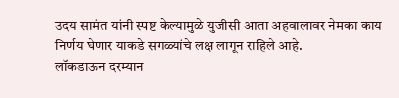उदय सामंत यांनी स्पष्ट केल्यामुळे युजीसी आता अहवालावर नेमका काय निर्णय घेणार याकडे सगळ्यांचे लक्ष लागून राहिले आहे.
लॉकडाऊन दरम्यान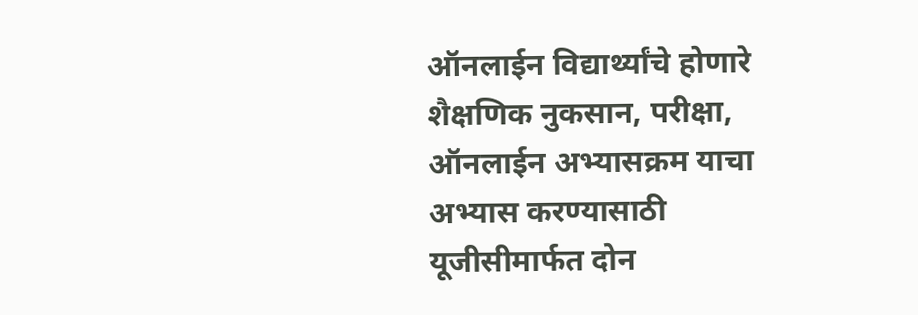ऑनलाईन विद्यार्थ्यांचे होणारे शैक्षणिक नुकसान, परीक्षा, ऑनलाईन अभ्यासक्रम याचा अभ्यास करण्यासाठी यूजीसीमार्फत दोन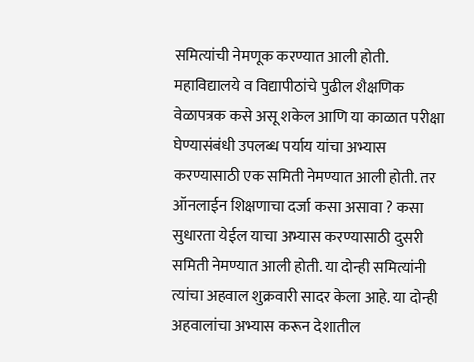समित्यांची नेमणूक करण्यात आली होती. महाविद्यालये व विद्यापीठांचे पुढील शैक्षणिक वेळापत्रक कसे असू शकेल आणि या काळात परीक्षा घेण्यासंबंधी उपलब्ध पर्याय यांचा अभ्यास करण्यासाठी एक समिती नेमण्यात आली होती. तर ऑनलाईन शिक्षणाचा दर्जा कसा असावा ? कसा सुधारता येईल याचा अभ्यास करण्यासाठी दुसरी समिती नेमण्यात आली होती. या दोन्ही समित्यांनी त्यांचा अहवाल शुक्रवारी सादर केला आहे. या दोन्ही अहवालांचा अभ्यास करून देशातील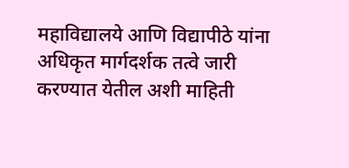महाविद्यालये आणि विद्यापीठे यांना अधिकृत मार्गदर्शक तत्वे जारी करण्यात येतील अशी माहिती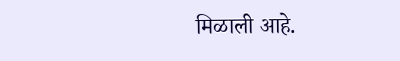मिळाली आहे.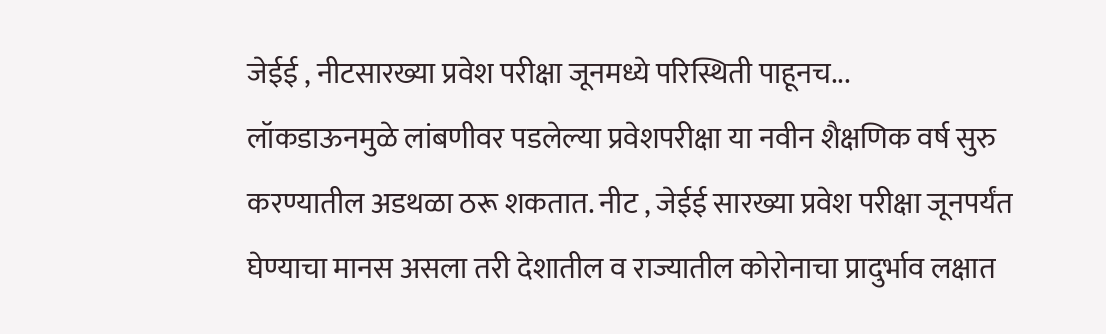जेईई , नीटसारख्या प्रवेश परीक्षा जूनमध्ये परिस्थिती पाहूनच...
लॉकडाऊनमुळे लांबणीवर पडलेल्या प्रवेशपरीक्षा या नवीन शैक्षणिक वर्ष सुरु करण्यातील अडथळा ठरू शकतात. नीट , जेईई सारख्या प्रवेश परीक्षा जूनपर्यंत घेण्याचा मानस असला तरी देशातील व राज्यातील कोरोनाचा प्रादुर्भाव लक्षात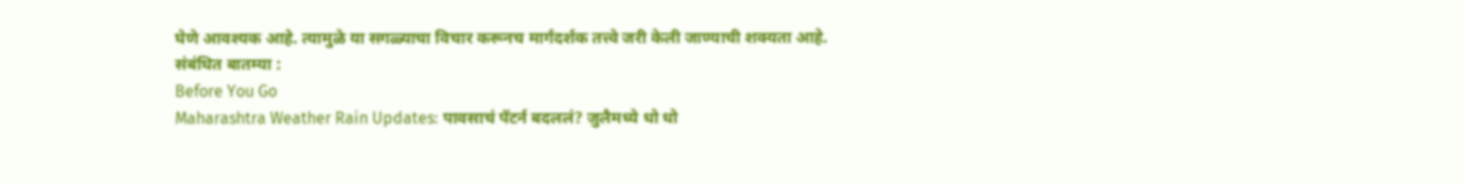घेणे आवश्यक आहे. त्यामुळे या सगळ्याचा विचार करूनच मार्गदर्शक तत्त्वे जरी केली जाण्याची शक्यता आहे.
संबंधित बातम्या :
Before You Go
Maharashtra Weather Rain Updates: पावसाचं पॅटर्न बदललं? जुलैमध्ये धो धो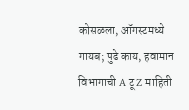कोसळला, ऑगस्टमध्ये गायब; पुढे काय, हवामान विभागाची A टू Z माहिती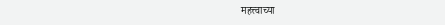महत्त्वाच्या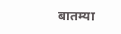बातम्या